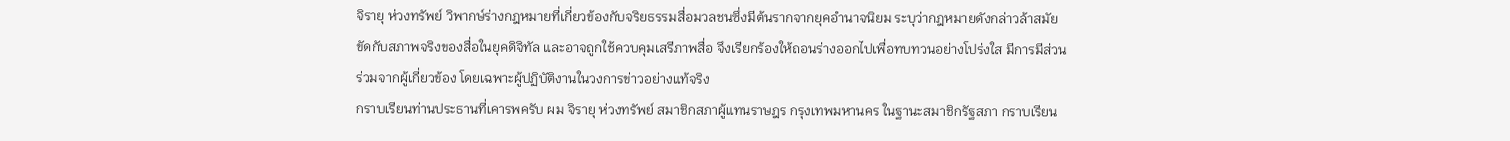จิรายุ ห่วงทรัพย์ วิพากษ์ร่างกฎหมายที่เกี่ยวข้องกับจริยธรรมสื่อมวลชนซึ่งมีต้นรากจากยุคอำนาจนิยม ระบุว่ากฎหมายดังกล่าวล้าสมัย ขัดกับสภาพจริงของสื่อในยุคดิจิทัล และอาจถูกใช้ควบคุมเสรีภาพสื่อ จึงเรียกร้องให้ถอนร่างออกไปเพื่อทบทวนอย่างโปร่งใส มีการมีส่วนร่วมจากผู้เกี่ยวข้อง โดยเฉพาะผู้ปฏิบัติงานในวงการข่าวอย่างแท้จริง
กราบเรียนท่านประธานที่เคารพครับ ผม จิรายุ ห่วงทรัพย์ สมาชิกสภาผู้แทนราษฎร กรุงเทพมหานคร ในฐานะสมาชิกรัฐสภา กราบเรียน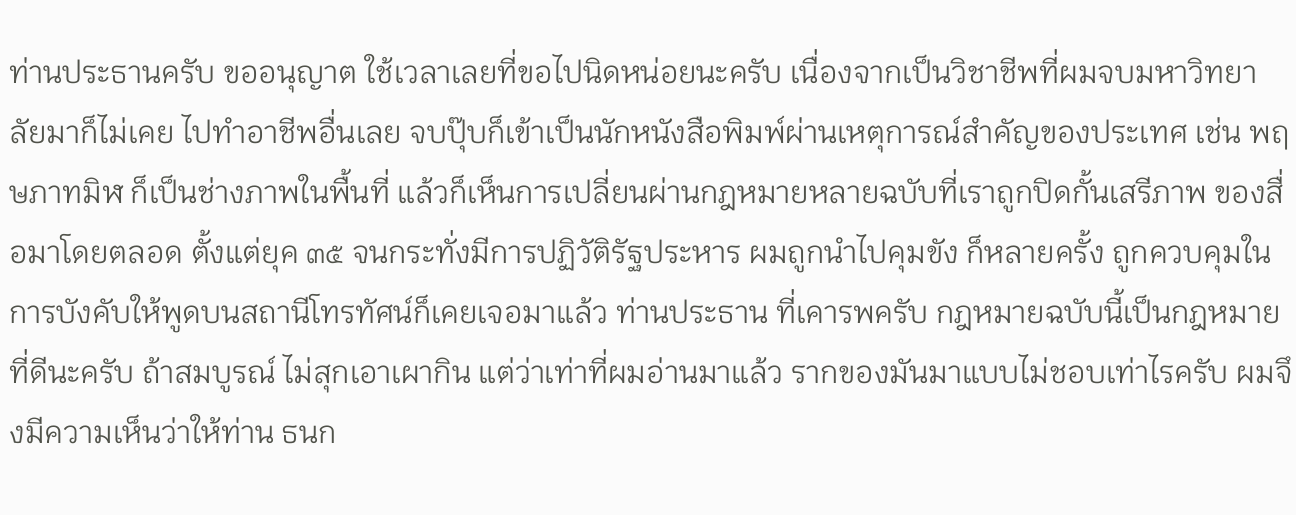ท่านประธานครับ ขออนุญาต ใช้เวลาเลยที่ขอไปนิดหน่อยนะครับ เนื่องจากเป็นวิชาชีพที่ผมจบมหาวิทยาลัยมาก็ไม่เคย ไปทำอาชีพอื่นเลย จบปุ๊บก็เข้าเป็นนักหนังสือพิมพ์ผ่านเหตุการณ์สำคัญของประเทศ เช่น พฤษภาทมิฬ ก็เป็นช่างภาพในพื้นที่ แล้วก็เห็นการเปลี่ยนผ่านกฎหมายหลายฉบับที่เราถูกปิดกั้นเสรีภาพ ของสื่อมาโดยตลอด ตั้งแต่ยุค ๓๕ จนกระทั่งมีการปฏิวัติรัฐประหาร ผมถูกนำไปคุมขัง ก็หลายครั้ง ถูกควบคุมในการบังคับให้พูดบนสถานีโทรทัศน์ก็เคยเจอมาแล้ว ท่านประธาน ที่เคารพครับ กฎหมายฉบับนี้เป็นกฎหมายที่ดีนะครับ ถ้าสมบูรณ์ ไม่สุกเอาเผากิน แต่ว่าเท่าที่ผมอ่านมาแล้ว รากของมันมาแบบไม่ชอบเท่าไรครับ ผมจึงมีความเห็นว่าให้ท่าน ธนก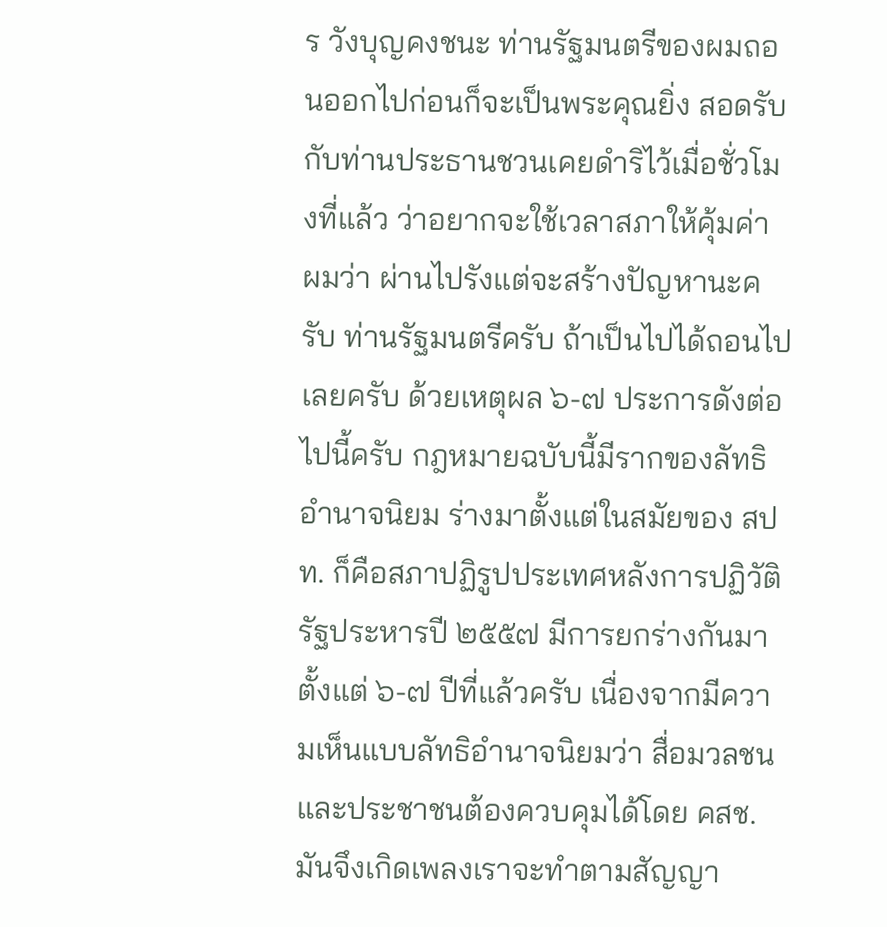ร วังบุญคงชนะ ท่านรัฐมนตรีของผมถอนออกไปก่อนก็จะเป็นพระคุณยิ่ง สอดรับ กับท่านประธานชวนเคยดำริไว้เมื่อชั่วโมงที่แล้ว ว่าอยากจะใช้เวลาสภาให้คุ้มค่า ผมว่า ผ่านไปรังแต่จะสร้างปัญหานะครับ ท่านรัฐมนตรีครับ ถ้าเป็นไปได้ถอนไปเลยครับ ด้วยเหตุผล ๖-๗ ประการดังต่อไปนี้ครับ กฎหมายฉบับนี้มีรากของลัทธิอำนาจนิยม ร่างมาตั้งแต่ในสมัยของ สปท. ก็คือสภาปฏิรูปประเทศหลังการปฏิวัติรัฐประหารปี ๒๕๕๗ มีการยกร่างกันมาตั้งแต่ ๖-๗ ปีที่แล้วครับ เนื่องจากมีความเห็นแบบลัทธิอำนาจนิยมว่า สื่อมวลชนและประชาชนต้องควบคุมได้โดย คสช. มันจึงเกิดเพลงเราจะทำตามสัญญา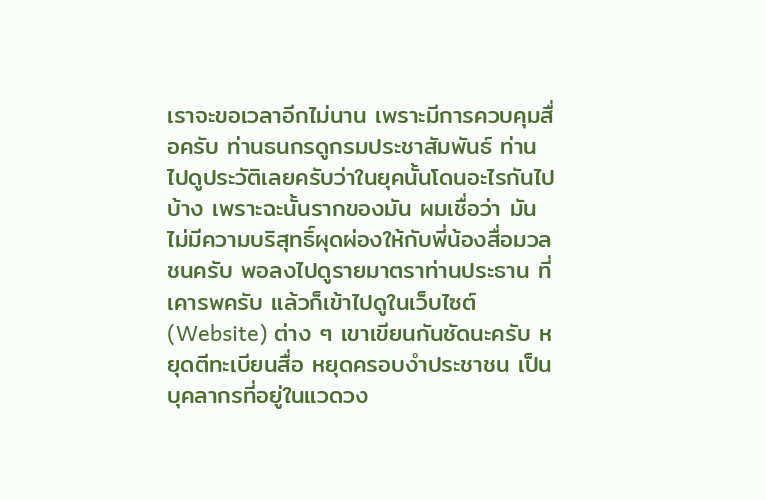เราจะขอเวลาอีกไม่นาน เพราะมีการควบคุมสื่อครับ ท่านธนกรดูกรมประชาสัมพันธ์ ท่านไปดูประวัติเลยครับว่าในยุคนั้นโดนอะไรกันไปบ้าง เพราะฉะนั้นรากของมัน ผมเชื่อว่า มันไม่มีความบริสุทธิ์ผุดผ่องให้กับพี่น้องสื่อมวลชนครับ พอลงไปดูรายมาตราท่านประธาน ที่เคารพครับ แล้วก็เข้าไปดูในเว็บไซต์ (Website) ต่าง ๆ เขาเขียนกันชัดนะครับ หยุดตีทะเบียนสื่อ หยุดครอบงำประชาชน เป็นบุคลากรที่อยู่ในแวดวง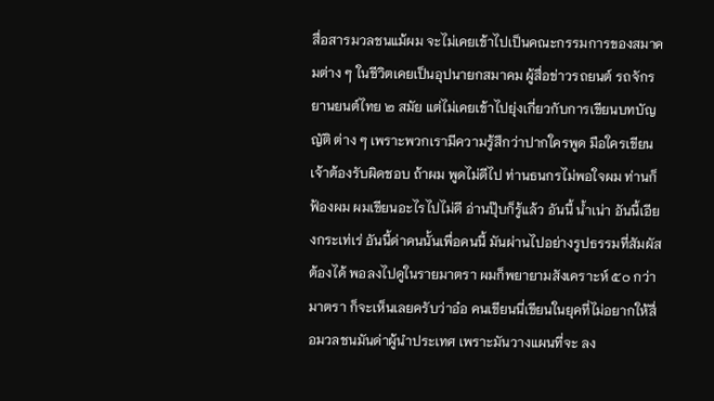สื่อสารมวลชนแม้ผม จะไม่เคยเข้าไปเป็นคณะกรรมการของสมาคมต่าง ๆ ในชีวิตเคยเป็นอุปนายกสมาคม ผู้สื่อข่าวรถยนต์ รถจักรยานยนต์ไทย ๒ สมัย แต่ไม่เคยเข้าไปยุ่งเกี่ยวกับการเขียนบทบัญญัติ ต่าง ๆ เพราะพวกเรามีความรู้สึกว่าปากใครพูด มือใครเขียน เจ้าต้องรับผิดชอบ ถ้าผม พูดไม่ดีไป ท่านธนกรไม่พอใจผม ท่านก็ฟ้องผม ผมเขียนอะไรไปไม่ดี อ่านปุ๊บก็รู้แล้ว อันนี้ น้ำเน่า อันนี้เอียงกระเท่เร่ อันนี้ด่าคนนั้นเพื่อคนนี้ มันผ่านไปอย่างรูปธรรมที่สัมผัสต้องได้ พอลงไปดูในรายมาตรา ผมก็พยายามสังเคราะห์ ๕๐ กว่ามาตรา ก็จะเห็นเลยครับว่าอ๋อ คนเขียนนี่เขียนในยุคที่ไม่อยากให้สื่อมวลชนมันด่าผู้นำประเทศ เพราะมันวางแผนที่จะ ลง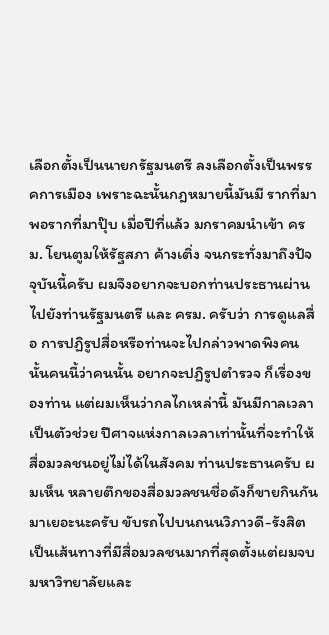เลือกตั้งเป็นนายกรัฐมนตรี ลงเลือกตั้งเป็นพรรคการเมือง เพราะฉะนั้นกฎหมายนี้มันมี รากที่มา พอรากที่มาปุ๊บ เมื่อปีที่แล้ว มกราคมนำเข้า ครม. โยนตูมให้รัฐสภา ค้างเติ่ง จนกระทั่งมาถึงปัจจุบันนี้ครับ ผมจึงอยากจะบอกท่านประธานผ่านไปยังท่านรัฐมนตรี และ ครม. ครับว่า การดูแลสื่อ การปฏิรูปสื่อหรือท่านจะไปกล่าวพาดพิงคนนั้นคนนี้ว่าคนนั้น อยากจะปฏิรูปตำรวจ ก็เรื่องของท่าน แต่ผมเห็นว่ากลไกเหล่านี้ มันมีกาลเวลาเป็นตัวช่วย ปีศาจแห่งกาลเวลาเท่านั้นที่จะทำให้สื่อมวลชนอยู่ไม่ได้ในสังคม ท่านประธานครับ ผมเห็น หลายตึกของสื่อมวลชนชื่อดังก็ขายกินกันมาเยอะนะครับ ขับรถไปบนถนนวิภาวดี-รังสิต เป็นเส้นทางที่มีสื่อมวลชนมากที่สุดตั้งแต่ผมจบมหาวิทยาลัยและ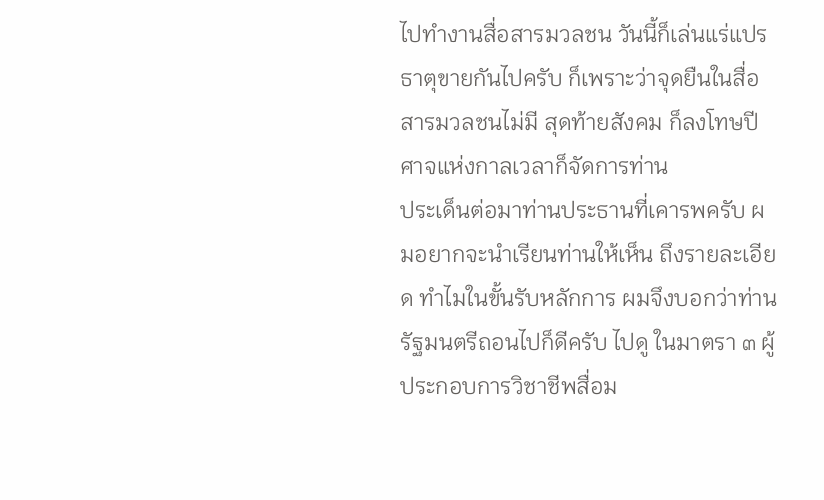ไปทำงานสื่อสารมวลชน วันนี้ก็เล่นแร่แปรธาตุขายกันไปครับ ก็เพราะว่าจุดยืนในสื่อสารมวลชนไม่มี สุดท้ายสังคม ก็ลงโทษปีศาจแห่งกาลเวลาก็จัดการท่าน
ประเด็นต่อมาท่านประธานที่เคารพครับ ผมอยากจะนำเรียนท่านให้เห็น ถึงรายละเอียด ทำไมในขั้นรับหลักการ ผมจึงบอกว่าท่านรัฐมนตรีถอนไปก็ดีครับ ไปดู ในมาตรา ๓ ผู้ประกอบการวิชาชีพสื่อม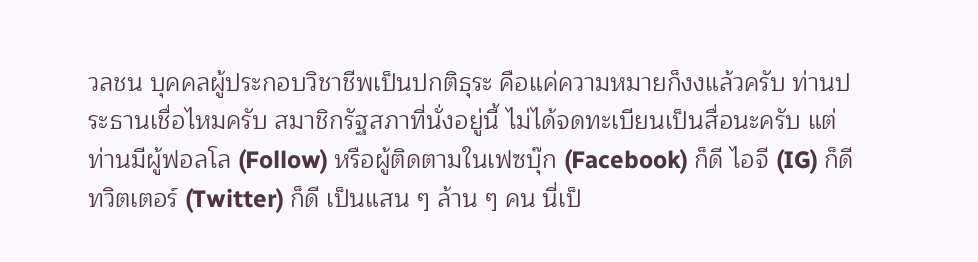วลชน บุคคลผู้ประกอบวิชาชีพเป็นปกติธุระ คือแค่ความหมายก็งงแล้วครับ ท่านประธานเชื่อไหมครับ สมาชิกรัฐสภาที่นั่งอยู่นี้ ไม่ได้จดทะเบียนเป็นสื่อนะครับ แต่ท่านมีผู้ฟอลโล (Follow) หรือผู้ติดตามในเฟซบุ๊ก (Facebook) ก็ดี ไอจี (IG) ก็ดี ทวิตเตอร์ (Twitter) ก็ดี เป็นแสน ๆ ล้าน ๆ คน นี่เป็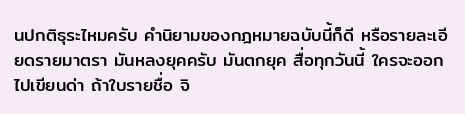นปกติธุระไหมครับ คำนิยามของกฎหมายฉบับนี้ก็ดี หรือรายละเอียดรายมาตรา มันหลงยุคครับ มันตกยุค สื่อทุกวันนี้ ใครจะออกไปเขียนด่า ถ้าใบรายชื่อ จิ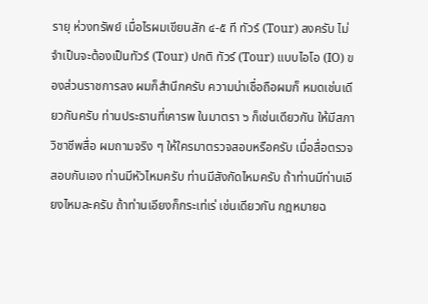รายุ ห่วงทรัพย์ เมื่อไรผมเขียนสัก ๔-๕ ที ทัวร์ (Tour) ลงครับ ไม่จำเป็นจะต้องเป็นทัวร์ (Tour) ปกติ ทัวร์ (Tour) แบบไอโอ (IO) ของส่วนราชการลง ผมก็สำนึกครับ ความน่าเชื่อถือผมก็ หมดเช่นเดียวกันครับ ท่านประธานที่เคารพ ในมาตรา ๖ ก็เช่นเดียวกัน ให้มีสภาวิชาชีพสื่อ ผมถามจริง ๆ ให้ใครมาตรวจสอบหรือครับ เมื่อสื่อตรวจสอบกันเอง ท่านมีหัวไหมครับ ท่านมีสังกัดไหมครับ ถ้าท่านมีท่านเอียงไหมละครับ ถ้าท่านเอียงก็กระเท่เร่ เช่นเดียวกัน กฎหมายฉ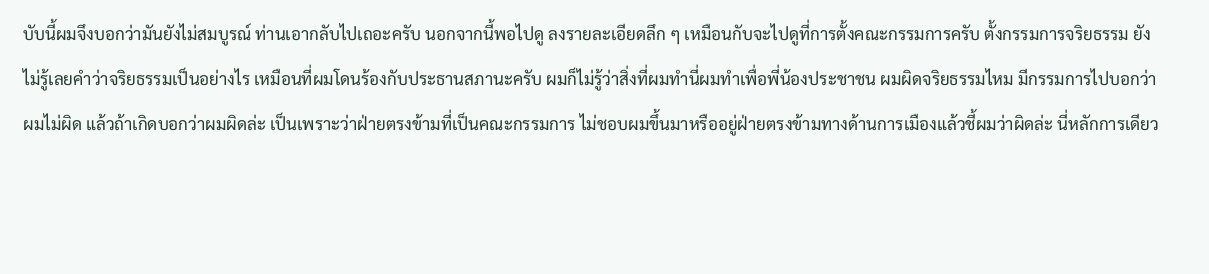บับนี้ผมจึงบอกว่ามันยังไม่สมบูรณ์ ท่านเอากลับไปเถอะครับ นอกจากนี้พอไปดู ลงรายละเอียดลึก ๆ เหมือนกับจะไปดูที่การตั้งคณะกรรมการครับ ตั้งกรรมการจริยธรรม ยังไม่รู้เลยคำว่าจริยธรรมเป็นอย่างไร เหมือนที่ผมโดนร้องกับประธานสภานะครับ ผมก็ไม่รู้ว่าสิ่งที่ผมทำนี่ผมทำเพื่อพี่น้องประชาชน ผมผิดจริยธรรมไหม มีกรรมการไปบอกว่า ผมไม่ผิด แล้วถ้าเกิดบอกว่าผมผิดล่ะ เป็นเพราะว่าฝ่ายตรงข้ามที่เป็นคณะกรรมการ ไม่ชอบผมขึ้นมาหรืออยู่ฝ่ายตรงข้ามทางด้านการเมืองแล้วชี้ผมว่าผิดล่ะ นี่หลักการเดียว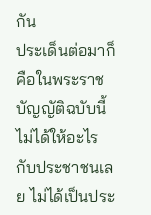กัน
ประเด็นต่อมาก็คือในพระราชบัญญัติฉบับนี้ไม่ได้ให้อะไรกับประชาชนเลย ไม่ได้เป็นประ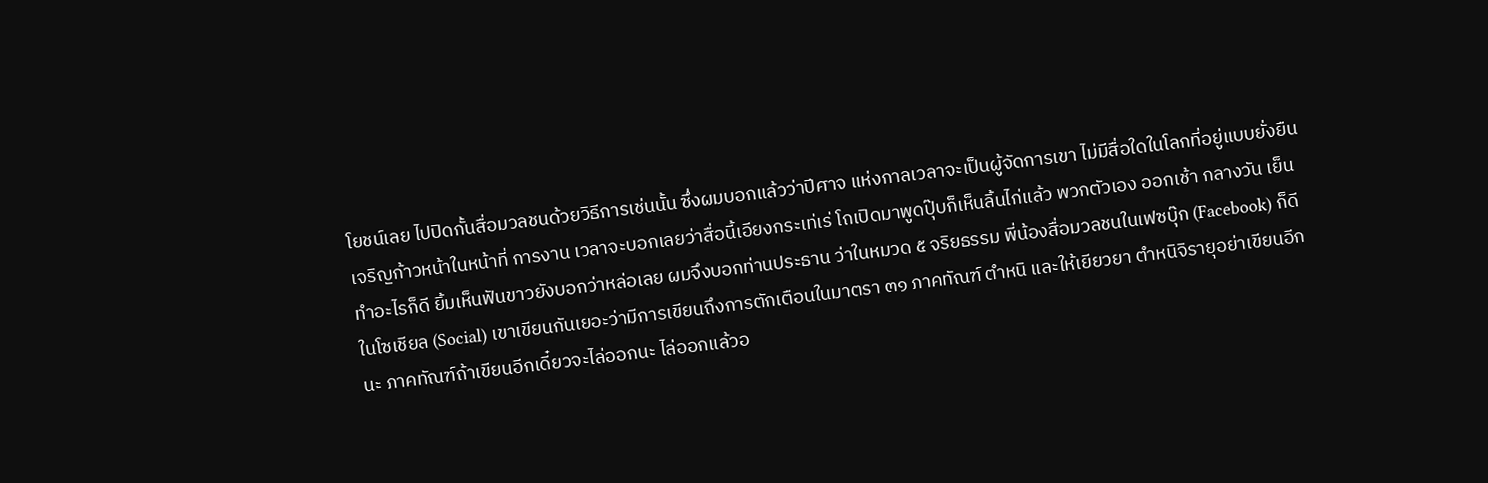โยชน์เลย ไปปิดกั้นสื่อมวลชนด้วยวิธีการเช่นนั้น ซึ่งผมบอกแล้วว่าปีศาจ แห่งกาลเวลาจะเป็นผู้จัดการเขา ไม่มีสื่อใดในโลกที่อยู่แบบยั่งยืน เจริญก้าวหน้าในหน้าที่ การงาน เวลาจะบอกเลยว่าสื่อนี้เอียงกระเท่เร่ โถเปิดมาพูดปุ๊บก็เห็นลิ้นไก่แล้ว พวกตัวเอง ออกเช้า กลางวัน เย็น ทำอะไรก็ดี ยิ้มเห็นฟันขาวยังบอกว่าหล่อเลย ผมจึงบอกท่านประธาน ว่าในหมวด ๕ จริยธรรม พี่น้องสื่อมวลชนในเฟซบุ๊ก (Facebook) ก็ดี ในโซเชียล (Social) เขาเขียนกันเยอะว่ามีการเขียนถึงการตักเตือนในมาตรา ๓๑ ภาคทัณฑ์ ตำหนิ และให้เยียวยา ตำหนิจิรายุอย่าเขียนอีกนะ ภาคทัณฑ์ถ้าเขียนอีกเดี๋ยวจะไล่ออกนะ ไล่ออกแล้วอ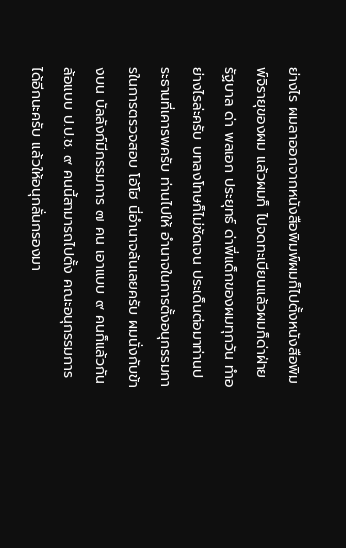ย่างไร ผมลาออกจากหนังสือพิมพ์ผมก็ไปตั้งหนังสือพิมพ์จิรายุของผม แล้วผมก็ ไปจดทะเบียนแล้วผมก็ด่าฝ่ายรัฐบาล ด่า พลเอก ประยุทธ์ ด่าพี่แด็กของผมทุกวัน ทำอย่างไรล่ะครับ บทลงโทษก็ไม่ชัดเจน ประเด็นต่อมาท่านประธานที่เคารพครับ ท่านไปให้ อำนาจในการตั้งอนุกรรมการในการตรวจสอบ โอ้โฮ นี่อำนาจล้นเลยครับ ผมนั่งกับข้างบน บัลลังก์มีกรรมการ ๗ คน เอาแบบ ๙ คนก็แล้วกันล้อแบบ ป.ป.ช. ๙ คนนี้สามารถไปตั้ง คณะอนุกรรมการได้อีกนะครับ แล้วให้อนุกลั่นกรองมา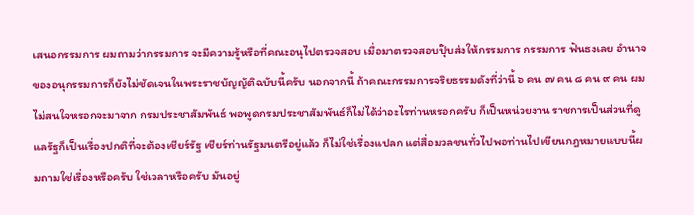เสนอกรรมการ ผมถามว่ากรรมการ จะมีความรู้หรือที่คณะอนุไปตรวจสอบ เมื่อมาตรวจสอบปุ๊บส่งให้กรรมการ กรรมการ ฟันธงเลย อำนาจของอนุกรรมการก็ยังไม่ชัดเจนในพระราชบัญญัติฉบับนี้ครับ นอกจากนี้ ถ้าคณะกรรมการจริยธรรมดังที่ว่านี้ ๖ คน ๗ คน ๘ คน ๙ คน ผมไม่สนใจหรอกจะมาจาก กรมประชาสัมพันธ์ พอพูดกรมประชาสัมพันธ์ก็ไม่ได้ว่าอะไรท่านหรอกครับ ก็เป็นหน่วยงาน ราชการเป็นส่วนที่ดูแลรัฐก็เป็นเรื่องปกติที่จะต้องเชียร์รัฐ เชียร์ท่านรัฐมนตรีอยู่แล้ว ก็ไม่ใช่เรื่องแปลก แต่สื่อมวลชนทั่วไปพอท่านไปเขียนกฎหมายแบบนี้ผมถามใช่เรื่องหรือครับ ใช่เวลาหรือครับ มันอยู่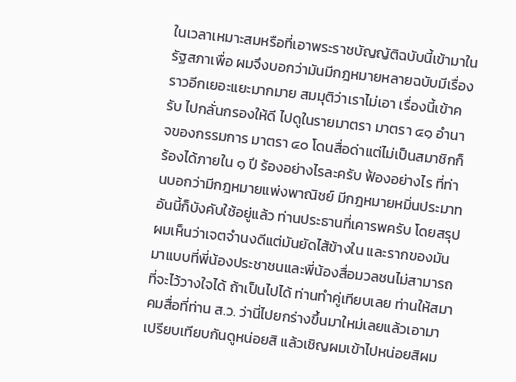ในเวลาเหมาะสมหรือที่เอาพระราชบัญญัติฉบับนี้เข้ามาในรัฐสภาเพื่อ ผมจึงบอกว่ามันมีกฎหมายหลายฉบับมีเรื่องราวอีกเยอะแยะมากมาย สมมุติว่าเราไม่เอา เรื่องนี้เข้าครับ ไปกลั่นกรองให้ดี ไปดูในรายมาตรา มาตรา ๔๑ อำนาจของกรรมการ มาตรา ๔๐ โดนสื่อด่าแต่ไม่เป็นสมาชิกก็ร้องได้ภายใน ๑ ปี ร้องอย่างไรละครับ ฟ้องอย่างไร ที่ท่านบอกว่ามีกฎหมายแพ่งพาณิชย์ มีกฎหมายหมิ่นประมาท อันนี้ก็บังคับใช้อยู่แล้ว ท่านประธานที่เคารพครับ โดยสรุปผมเห็นว่าเจตจำนงดีแต่มันยัดไส้ข้างใน และรากของมัน มาแบบที่พี่น้องประชาชนและพี่น้องสื่อมวลชนไม่สามารถที่จะไว้วางใจได้ ถ้าเป็นไปได้ ท่านทำคู่เทียบเลย ท่านให้สมาคมสื่อที่ท่าน ส.ว. ว่านี่ไปยกร่างขึ้นมาใหม่เลยแล้วเอามา เปรียบเทียบกันดูหน่อยสิ แล้วเชิญผมเข้าไปหน่อยสิผม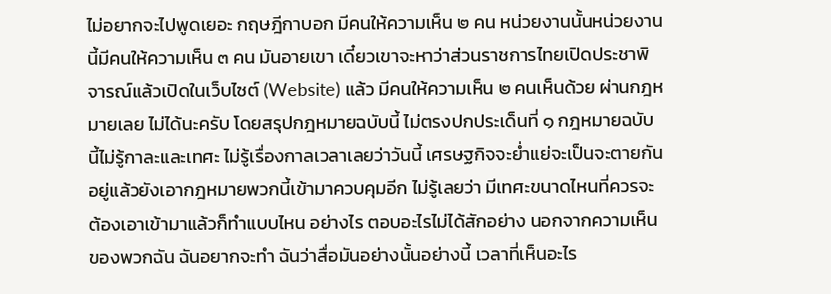ไม่อยากจะไปพูดเยอะ กฤษฎีกาบอก มีคนให้ความเห็น ๒ คน หน่วยงานนั้นหน่วยงานนี้มีคนให้ความเห็น ๓ คน มันอายเขา เดี๋ยวเขาจะหาว่าส่วนราชการไทยเปิดประชาพิจารณ์แล้วเปิดในเว็บไซต์ (Website) แล้ว มีคนให้ความเห็น ๒ คนเห็นด้วย ผ่านกฎหมายเลย ไม่ได้นะครับ โดยสรุปกฎหมายฉบับนี้ ไม่ตรงปกประเด็นที่ ๑ กฎหมายฉบับนี้ไม่รู้กาละและเทศะ ไม่รู้เรื่องกาลเวลาเลยว่าวันนี้ เศรษฐกิจจะย่ำแย่จะเป็นจะตายกันอยู่แล้วยังเอากฎหมายพวกนี้เข้ามาควบคุมอีก ไม่รู้เลยว่า มีเทศะขนาดไหนที่ควรจะต้องเอาเข้ามาแล้วก็ทำแบบไหน อย่างไร ตอบอะไรไม่ได้สักอย่าง นอกจากความเห็นของพวกฉัน ฉันอยากจะทำ ฉันว่าสื่อมันอย่างนั้นอย่างนี้ เวลาที่เห็นอะไร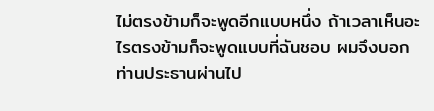ไม่ตรงข้ามก็จะพูดอีกแบบหนึ่ง ถ้าเวลาเห็นอะไรตรงข้ามก็จะพูดแบบที่ฉันชอบ ผมจึงบอก ท่านประธานผ่านไป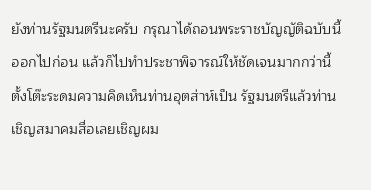ยังท่านรัฐมนตรีนะครับ กรุณาได้ถอนพระราชบัญญัติฉบับนี้ออกไปก่อน แล้วก็ไปทำประชาพิจารณ์ให้ชัดเจนมากกว่านี้ ตั้งโต๊ะระดมความคิดเห็นท่านอุตส่าห์เป็น รัฐมนตรีแล้วท่านเชิญสมาคมสื่อเลยเชิญผม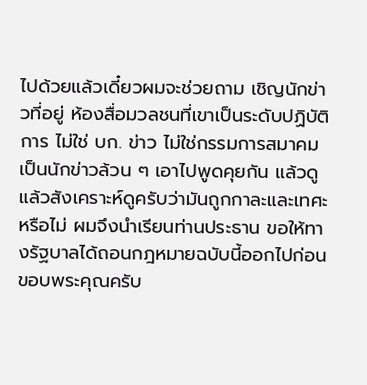ไปด้วยแล้วเดี๋ยวผมจะช่วยถาม เชิญนักข่าวที่อยู่ ห้องสื่อมวลชนที่เขาเป็นระดับปฏิบัติการ ไม่ใช่ บก. ข่าว ไม่ใช่กรรมการสมาคม เป็นนักข่าวล้วน ๆ เอาไปพูดคุยกัน แล้วดูแล้วสังเคราะห์ดูครับว่ามันถูกกาละและเทศะ หรือไม่ ผมจึงนำเรียนท่านประธาน ขอให้ทางรัฐบาลได้ถอนกฎหมายฉบับนี้ออกไปก่อน ขอบพระคุณครับ